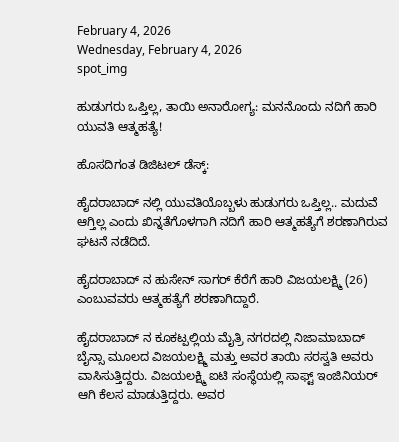February 4, 2026
Wednesday, February 4, 2026
spot_img

ಹುಡುಗರು ಒಪ್ತಿಲ್ಲ, ತಾಯಿ ಅನಾರೋಗ್ಯ: ಮನನೊಂದು ನದಿಗೆ ಹಾರಿ ಯುವತಿ ಆತ್ಮಹತ್ಯೆ!

ಹೊಸದಿಗಂತ ಡಿಜಿಟಲ್ ಡೆಸ್ಕ್:

ಹೈದರಾಬಾದ್ ನಲ್ಲಿ ಯುವತಿಯೊಬ್ಬಳು ಹುಡುಗರು ಒಪ್ತಿಲ್ಲ.. ಮದುವೆ ಆಗ್ತಿಲ್ಲ ಎಂದು ಖಿನ್ನತೆಗೊಳಗಾಗಿ ನದಿಗೆ ಹಾರಿ ಆತ್ಮಹತ್ಯೆಗೆ ಶರಣಾಗಿರುವ ಘಟನೆ ನಡೆದಿದೆ.

ಹೈದರಾಬಾದ್ ನ ಹುಸೇನ್ ಸಾಗರ್ ಕೆರೆಗೆ ಹಾರಿ ವಿಜಯಲಕ್ಷ್ಮಿ (26) ಎಂಬುವವರು ಆತ್ಮಹತ್ಯೆಗೆ ಶರಣಾಗಿದ್ದಾರೆ.

ಹೈದರಾಬಾದ್ ನ ಕೂಕಟ್ಪಲ್ಲಿಯ ಮೈತ್ರಿ ನಗರದಲ್ಲಿ ನಿಜಾಮಾಬಾದ್ ಬೈನ್ಸಾ ಮೂಲದ ವಿಜಯಲಕ್ಷ್ಮಿ ಮತ್ತು ಅವರ ತಾಯಿ ಸರಸ್ವತಿ ಅವರು ವಾಸಿಸುತ್ತಿದ್ದರು. ವಿಜಯಲಕ್ಷ್ಮಿ ಐಟಿ ಸಂಸ್ಥೆಯಲ್ಲಿ ಸಾಫ್ಟ್ ಇಂಜಿನಿಯರ್ ಆಗಿ ಕೆಲಸ ಮಾಡುತ್ತಿದ್ದರು. ಅವರ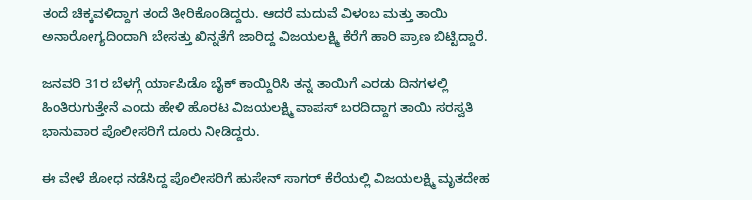ತಂದೆ ಚಿಕ್ಕವಳಿದ್ದಾಗ ತಂದೆ ತೀರಿಕೊಂಡಿದ್ದರು. ಆದರೆ ಮದುವೆ ವಿಳಂಬ ಮತ್ತು ತಾಯಿ ಅನಾರೋಗ್ಯದಿಂದಾಗಿ ಬೇಸತ್ತು ಖಿನ್ನತೆಗೆ ಜಾರಿದ್ದ ವಿಜಯಲಕ್ಷ್ಮಿ ಕೆರೆಗೆ ಹಾರಿ ಪ್ರಾಣ ಬಿಟ್ಟಿದ್ದಾರೆ.

ಜನವರಿ 31ರ ಬೆಳಗ್ಗೆ ರ್ಯಾಪಿಡೊ ಬೈಕ್ ಕಾಯ್ದಿರಿಸಿ ತನ್ನ ತಾಯಿಗೆ ಎರಡು ದಿನಗಳಲ್ಲಿ ಹಿಂತಿರುಗುತ್ತೇನೆ ಎಂದು ಹೇಳಿ ಹೊರಟ ವಿಜಯಲಕ್ಷ್ಮಿ ವಾಪಸ್ ಬರದಿದ್ದಾಗ ತಾಯಿ ಸರಸ್ವತಿ ಭಾನುವಾರ ಪೊಲೀಸರಿಗೆ ದೂರು ನೀಡಿದ್ದರು.

ಈ ವೇಳೆ ಶೋಧ ನಡೆಸಿದ್ದ ಪೊಲೀಸರಿಗೆ ಹುಸೇನ್ ಸಾಗರ್ ಕೆರೆಯಲ್ಲಿ ವಿಜಯಲಕ್ಷ್ಮಿ ಮೃತದೇಹ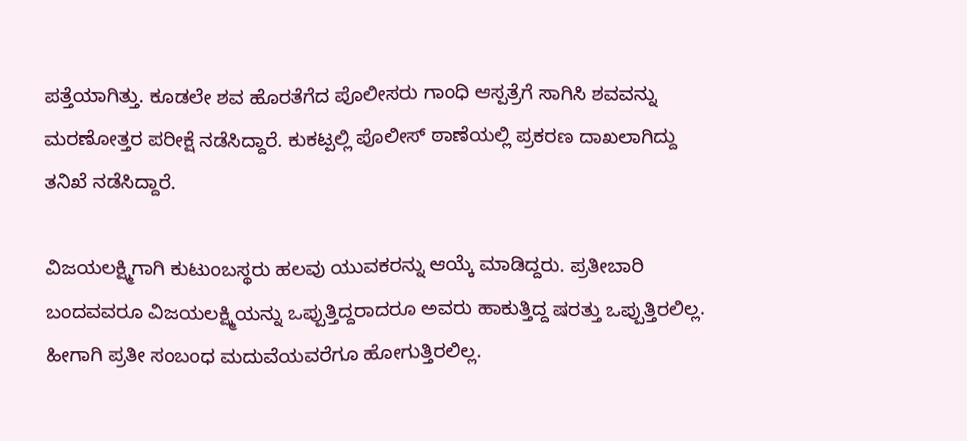ಪತ್ತೆಯಾಗಿತ್ತು. ಕೂಡಲೇ ಶವ ಹೊರತೆಗೆದ ಪೊಲೀಸರು ಗಾಂಧಿ ಆಸ್ಪತ್ರೆಗೆ ಸಾಗಿಸಿ ಶವವನ್ನು ಮರಣೋತ್ತರ ಪರೀಕ್ಷೆ ನಡೆಸಿದ್ದಾರೆ. ಕುಕಟ್ಪಲ್ಲಿ ಪೊಲೀಸ್ ಠಾಣೆಯಲ್ಲಿ ಪ್ರಕರಣ ದಾಖಲಾಗಿದ್ದು ತನಿಖೆ ನಡೆಸಿದ್ದಾರೆ.

ವಿಜಯಲಕ್ಷ್ಮಿಗಾಗಿ ಕುಟುಂಬಸ್ಥರು ಹಲವು ಯುವಕರನ್ನು ಆಯ್ಕೆ ಮಾಡಿದ್ದರು. ಪ್ರತೀಬಾರಿ ಬಂದವವರೂ ವಿಜಯಲಕ್ಷ್ಮಿಯನ್ನು ಒಪ್ಪುತ್ತಿದ್ದರಾದರೂ ಅವರು ಹಾಕುತ್ತಿದ್ದ ಷರತ್ತು ಒಪ್ಪುತ್ತಿರಲಿಲ್ಲ. ಹೀಗಾಗಿ ಪ್ರತೀ ಸಂಬಂಧ ಮದುವೆಯವರೆಗೂ ಹೋಗುತ್ತಿರಲಿಲ್ಲ.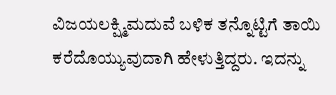ವಿಜಯಲಕ್ಷ್ಮಿಮದುವೆ ಬಳಿಕ ತನ್ನೊಟ್ಟಿಗೆ ತಾಯಿ ಕರೆದೊಯ್ಯುವುದಾಗಿ ಹೇಳುತ್ತಿದ್ದರು. ಇದನ್ನು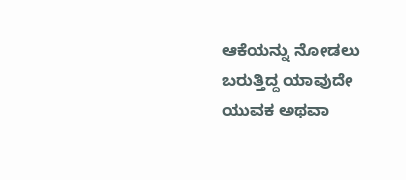ಆಕೆಯನ್ನು ನೋಡಲು ಬರುತ್ತಿದ್ದ ಯಾವುದೇ ಯುವಕ ಅಥವಾ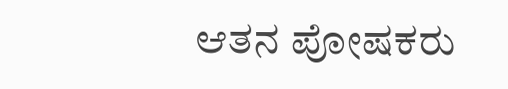ಆತನ ಪೋಷಕರು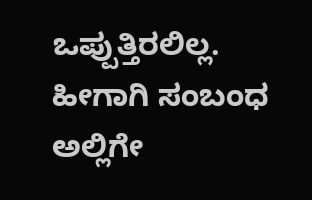ಒಪ್ಪುತ್ತಿರಲಿಲ್ಲ. ಹೀಗಾಗಿ ಸಂಬಂಧ ಅಲ್ಲಿಗೇ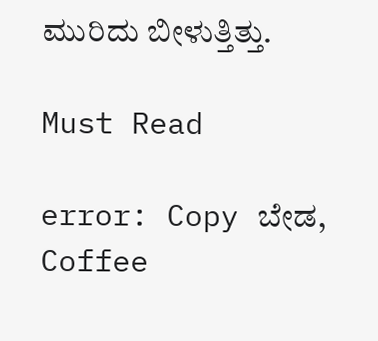ಮುರಿದು ಬೀಳುತ್ತಿತ್ತು.

Must Read

error: Copy ಬೇಡ, Coffee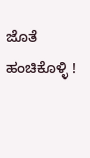ಜೊತೆ ಹಂಚಿಕೊಳ್ಳಿ !